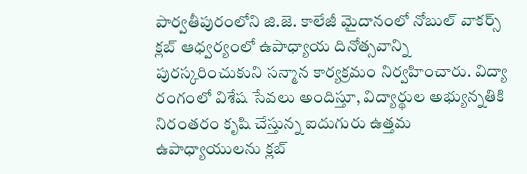పార్వతీపురంలోని జి.జె. కాలేజీ మైదానంలో నోబుల్ వాకర్స్ క్లబ్ ఆధ్వర్యంలో ఉపాధ్యాయ దినోత్సవాన్ని పురస్కరించుకుని సన్మాన కార్యక్రమం నిర్వహించారు. విద్యా రంగంలో విశేష సేవలు అందిస్తూ, విద్యార్థుల అభ్యున్నతికి నిరంతరం కృషి చేస్తున్న ఐదుగురు ఉత్తమ ఉపాధ్యాయులను క్లబ్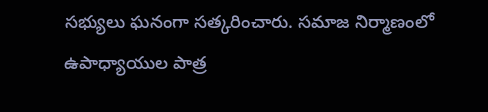సభ్యులు ఘనంగా సత్కరించారు. సమాజ నిర్మాణంలో ఉపాధ్యాయుల పాత్ర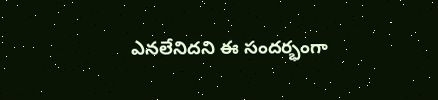ఎనలేనిదని ఈ సందర్భంగా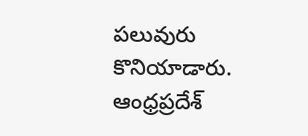పలువురు కొనియాడారు.
ఆంధ్రప్రదేశ్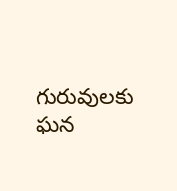గురువులకు ఘన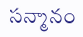సన్మానం